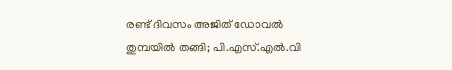രണ്ട് ദിവസം അജിത് ഡോവല്‍ തുമ്പയില്‍ തങ്ങി; പി.എസ്.എല്‍.വി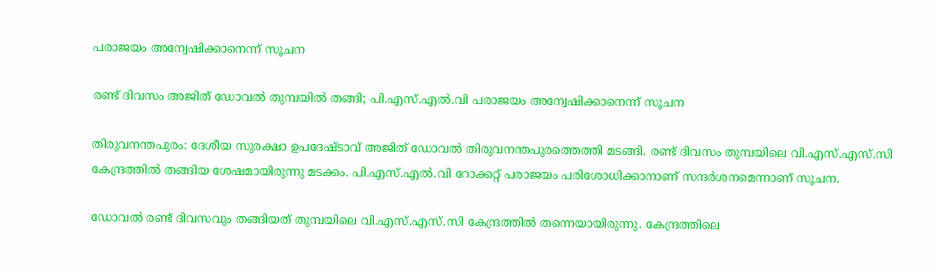പരാജയം അന്വേഷിക്കാനെന്ന് സൂചന

രണ്ട് ദിവസം അജിത് ഡോവല്‍ തുമ്പയില്‍ തങ്ങി; പി.എസ്.എല്‍.വി പരാജയം അന്വേഷിക്കാനെന്ന് സൂചന

തിരുവനന്തപുരം: ദേശീയ സുരക്ഷാ ഉപദേഷ്ടാവ് അജിത് ഡോവല്‍ തിരുവനന്തപുരത്തെത്തി മടങ്ങി. രണ്ട് ദിവസം തുമ്പയിലെ വി.എസ്.എസ്.സി കേന്ദ്രത്തില്‍ തങ്ങിയ ശേഷമായിരുന്നു മടക്കം. പി.എസ്.എല്‍.വി റോക്കറ്റ് പരാജയം പരിശോധിക്കാനാണ് സന്ദര്‍ശനമെന്നാണ് സൂചന.

ഡോവല്‍ രണ്ട് ദിവസവും തങ്ങിയത് തുമ്പയിലെ വി.എസ്.എസ്.സി കേന്ദ്രത്തില്‍ തന്നെയായിരുന്നു. കേന്ദ്രത്തിലെ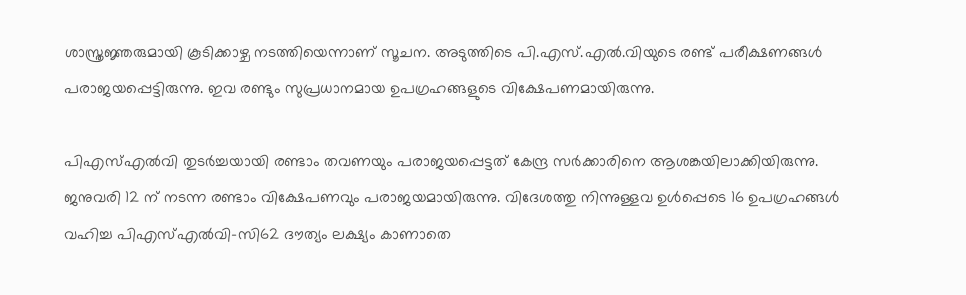ശാസ്ത്രജ്ഞരുമായി കൂടിക്കാഴ്ച നടത്തിയെന്നാണ് സൂചന. അടുത്തിടെ പി.എസ്.എല്‍.വിയുടെ രണ്ട് പരീക്ഷണങ്ങള്‍ പരാജയപ്പെട്ടിരുന്നു. ഇവ രണ്ടും സുപ്രധാനമായ ഉപഗ്രഹങ്ങളുടെ വിക്ഷേപണമായിരുന്നു.

പിഎസ്എല്‍വി തുടര്‍ച്ചയായി രണ്ടാം തവണയും പരാജയപ്പെട്ടത് കേന്ദ്ര സര്‍ക്കാരിനെ ആശങ്കയിലാക്കിയിരുന്നു. ജനുവരി 12 ന് നടന്ന രണ്ടാം വിക്ഷേപണവും പരാജയമായിരുന്നു. വിദേശത്തു നിന്നുള്ളവ ഉള്‍പ്പെടെ 16 ഉപഗ്രഹങ്ങള്‍ വഹിച്ച പിഎസ്എല്‍വി-സി62 ദൗത്യം ലക്ഷ്യം കാണാതെ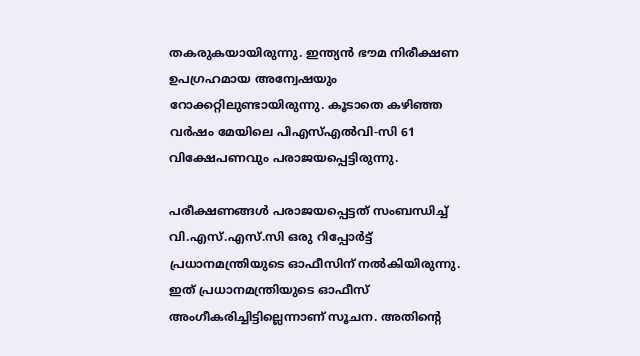തകരുകയായിരുന്നു. ഇന്ത്യന്‍ ഭൗമ നിരീക്ഷണ ഉപഗ്രഹമായ അന്വേഷയും റോക്കറ്റിലുണ്ടായിരുന്നു. കൂടാതെ കഴിഞ്ഞ വര്‍ഷം മേയിലെ പിഎസ്എല്‍വി-സി 61 വിക്ഷേപണവും പരാജയപ്പെട്ടിരുന്നു.

പരീക്ഷണങ്ങള്‍ പരാജയപ്പെട്ടത് സംബന്ധിച്ച് വി.എസ്.എസ്.സി ഒരു റിപ്പോര്‍ട്ട് പ്രധാനമന്ത്രിയുടെ ഓഫീസിന് നല്‍കിയിരുന്നു. ഇത് പ്രധാനമന്ത്രിയുടെ ഓഫീസ് അംഗീകരിച്ചിട്ടില്ലെന്നാണ് സൂചന. അതിന്റെ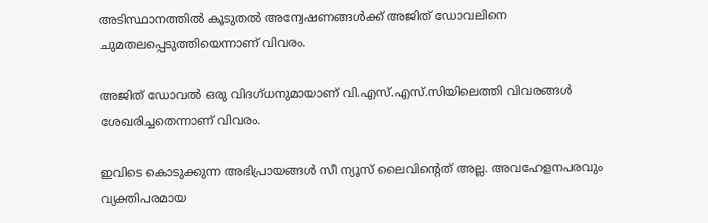അടിസ്ഥാനത്തില്‍ കൂടുതല്‍ അന്വേഷണങ്ങള്‍ക്ക് അജിത് ഡോവലിനെ ചുമതലപ്പെടുത്തിയെന്നാണ് വിവരം.

അജിത് ഡോവല്‍ ഒരു വിദഗ്ധനുമായാണ് വി.എസ്.എസ്.സിയിലെത്തി വിവരങ്ങള്‍ ശേഖരിച്ചതെന്നാണ് വിവരം.

ഇവിടെ കൊടുക്കുന്ന അഭിപ്രായങ്ങള്‍ സീ ന്യൂസ് ലൈവിന്റെത് അല്ല. അവഹേളനപരവും വ്യക്തിപരമായ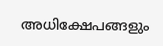അധിക്ഷേപങ്ങളും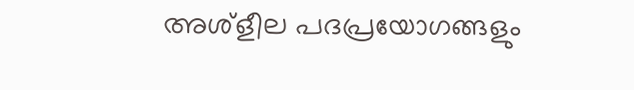അശ്‌ളീല പദപ്രയോഗങ്ങളും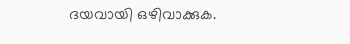ദയവായി ഒഴിവാക്കുക.